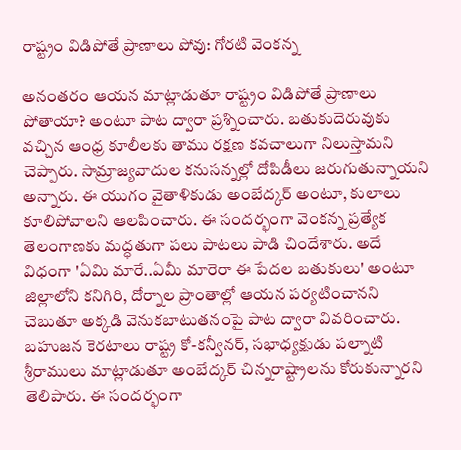రాష్ట్రం విడిపోతే ప్రాణాలు పోవు: గోరటి వెంకన్న

అనంతరం ఆయన మాట్లాడుతూ రాష్ట్రం విడిపోతే ప్రాణాలు పోతాయా? అంటూ పాట ద్వారా ప్రశ్నించారు. బతుకుదెరువుకు వచ్చిన ఆంధ్ర కూలీలకు తాము రక్షణ కవచాలుగా నిలుస్తామని చెప్పారు. సామ్రాజ్యవాదుల కనుసన్నల్లో దోపిడీలు జరుగుతున్నాయని అన్నారు. ఈ యుగం వైతాళికుడు అంబేద్కర్ అంటూ, కులాలు కూలిపోవాలని ఆలపించారు. ఈ సందర్భంగా వెంకన్న ప్రత్యేక తెలంగాణకు మద్ధతుగా పలు పాటలు పాడి చిందేశారు. అదే విధంగా 'ఏమి మారే..ఏమీ మారెరా ఈ పేదల బతుకులు' అంటూ జిల్లాలోని కనిగిరి, దోర్నాల ప్రాంతాల్లో ఆయన పర్యటించానని చెబుతూ అక్కడి వెనుకబాటుతనంపై పాట ద్వారా వివరించారు. బహుజన కెరటాలు రాష్ట్ర కో-కన్వీనర్, సభాధ్యక్షుడు పల్నాటి శ్రీరాములు మాట్లాడుతూ అంబేద్కర్ చిన్నరాష్ట్రాలను కోరుకున్నారని తెలిపారు. ఈ సందర్భంగా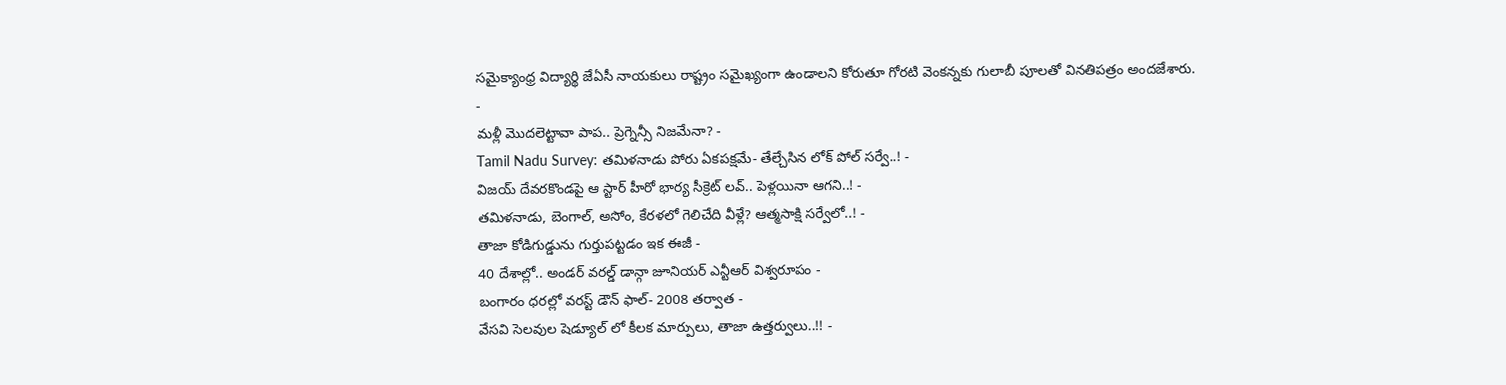సమైక్యాంధ్ర విద్యార్థి జేఏసీ నాయకులు రాష్ట్రం సమైఖ్యంగా ఉండాలని కోరుతూ గోరటి వెంకన్నకు గులాబీ పూలతో వినతిపత్రం అందజేశారు.
-
మళ్లీ మొదలెట్టావా పాప.. ప్రెగ్నెన్సీ నిజమేనా? -
Tamil Nadu Survey: తమిళనాడు పోరు ఏకపక్షమే- తేల్చేసిన లోక్ పోల్ సర్వే..! -
విజయ్ దేవరకొండపై ఆ స్టార్ హీరో భార్య సీక్రెట్ లవ్.. పెళ్లయినా ఆగని..! -
తమిళనాడు, బెంగాల్, అసోం, కేరళలో గెలిచేది వీళ్లే? ఆత్మసాక్షి సర్వేలో..! -
తాజా కోడిగుడ్డును గుర్తుపట్టడం ఇక ఈజీ -
40 దేశాల్లో.. అండర్ వరల్డ్ డాన్గా జూనియర్ ఎన్టీఆర్ విశ్వరూపం -
బంగారం ధరల్లో వరస్ట్ డౌన్ ఫాల్- 2008 తర్వాత -
వేసవి సెలవుల షెడ్యూల్ లో కీలక మార్పులు, తాజా ఉత్తర్వులు..!! -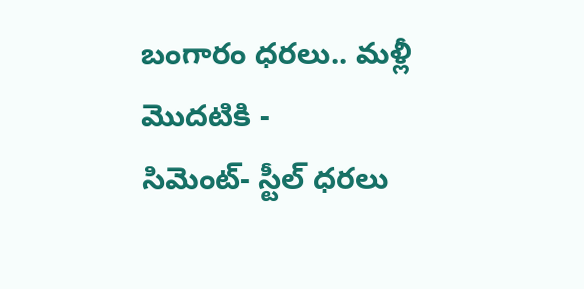బంగారం ధరలు.. మళ్లీ మొదటికి -
సిమెంట్- స్టీల్ ధరలు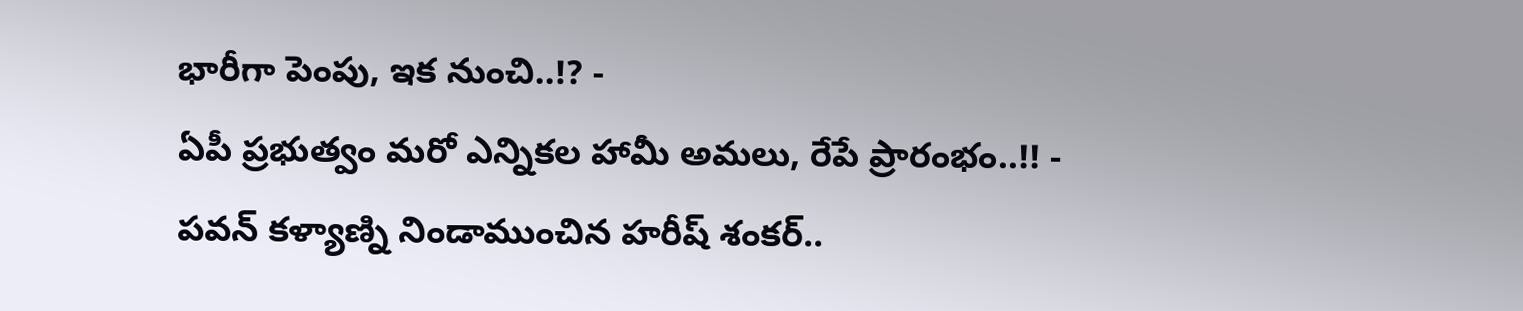భారీగా పెంపు, ఇక నుంచి..!? -
ఏపీ ప్రభుత్వం మరో ఎన్నికల హామీ అమలు, రేపే ప్రారంభం..!! -
పవన్ కళ్యాణ్ని నిండాముంచిన హరీష్ శంకర్..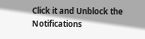Click it and Unblock the Notifications